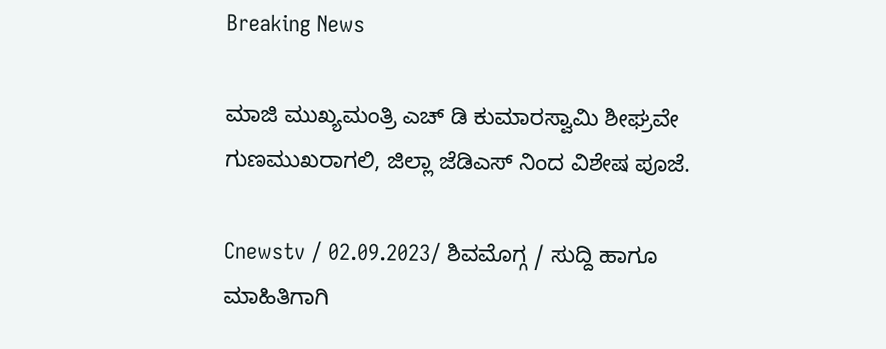Breaking News

ಮಾಜಿ ಮುಖ್ಯಮಂತ್ರಿ ಎಚ್ ಡಿ ಕುಮಾರಸ್ವಾಮಿ ಶೀಘ್ರವೇ ಗುಣಮುಖರಾಗಲಿ, ಜಿಲ್ಲಾ ಜೆಡಿಎಸ್ ನಿಂದ ವಿಶೇಷ ಪೂಜೆ.

Cnewstv / 02.09.2023/ ಶಿವಮೊಗ್ಗ / ಸುದ್ದಿ ಹಾಗೂ ಮಾಹಿತಿಗಾಗಿ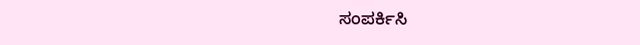ಸಂಪರ್ಕಿಸಿ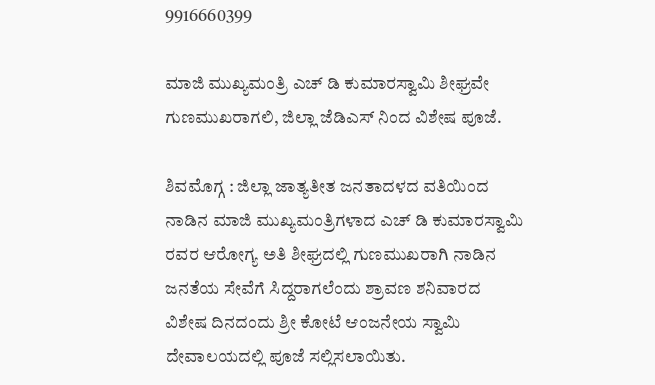9916660399

ಮಾಜಿ ಮುಖ್ಯಮಂತ್ರಿ ಎಚ್ ಡಿ ಕುಮಾರಸ್ವಾಮಿ ಶೀಘ್ರವೇ ಗುಣಮುಖರಾಗಲಿ, ಜಿಲ್ಲಾ ಜೆಡಿಎಸ್ ನಿಂದ ವಿಶೇಷ ಪೂಜೆ.

ಶಿವಮೊಗ್ಗ : ಜಿಲ್ಲಾ ಜಾತ್ಯತೀತ ಜನತಾದಳದ ವತಿಯಿಂದ ನಾಡಿನ ಮಾಜಿ ಮುಖ್ಯಮಂತ್ರಿಗಳಾದ ಎಚ್ ಡಿ ಕುಮಾರಸ್ವಾಮಿ ರವರ ಆರೋಗ್ಯ ಅತಿ ಶೀಘ್ರದಲ್ಲಿ ಗುಣಮುಖರಾಗಿ ನಾಡಿನ ಜನತೆಯ ಸೇವೆಗೆ ಸಿದ್ದರಾಗಲೆಂದು ಶ್ರಾವಣ ಶನಿವಾರದ ವಿಶೇಷ ದಿನದಂದು ಶ್ರೀ ಕೋಟೆ ಆಂಜನೇಯ ಸ್ವಾಮಿ ದೇವಾಲಯದಲ್ಲಿ ಪೂಜೆ ಸಲ್ಲಿಸಲಾಯಿತು.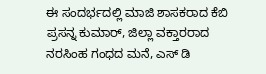ಈ ಸಂದರ್ಭದಲ್ಲಿ ಮಾಜಿ ಶಾಸಕರಾದ ಕೆಬಿ ಪ್ರಸನ್ನ ಕುಮಾರ್, ಜಿಲ್ಲಾ ವಕ್ತಾರರಾದ ನರಸಿಂಹ ಗಂಧದ ಮನೆ, ಎಸ್ ಡಿ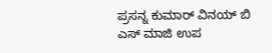ಪ್ರಸನ್ನ ಕುಮಾರ್ ವಿನಯ್ ಬಿ ಎಸ್ ಮಾಜಿ ಉಪ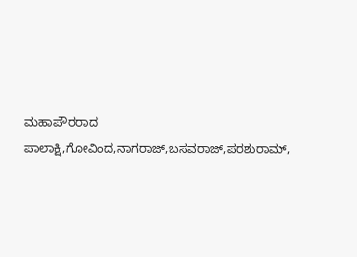ಮಹಾಪೌರರಾದ ಪಾಲಾಕ್ಷಿ,ಗೋವಿಂದ,ನಾಗರಾಜ್,ಬಸವರಾಜ್,ಪರಶುರಾಮ್,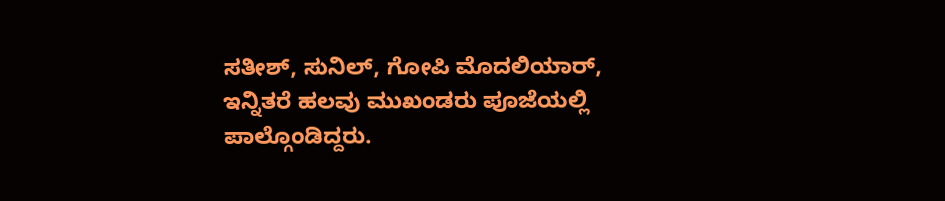ಸತೀಶ್, ಸುನಿಲ್, ಗೋಪಿ ಮೊದಲಿಯಾರ್, ಇನ್ನಿತರೆ ಹಲವು ಮುಖಂಡರು ಪೂಜೆಯಲ್ಲಿ ಪಾಲ್ಗೊಂಡಿದ್ದರು.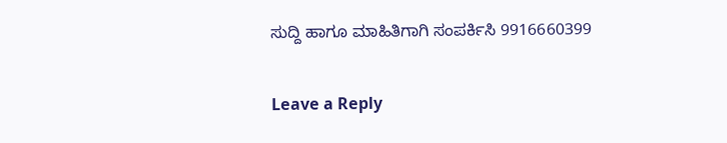ಸುದ್ದಿ ಹಾಗೂ ಮಾಹಿತಿಗಾಗಿ ಸಂಪರ್ಕಿಸಿ 9916660399

Leave a Reply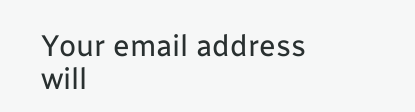Your email address will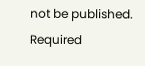not be published. Required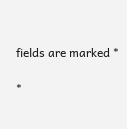fields are marked *

*